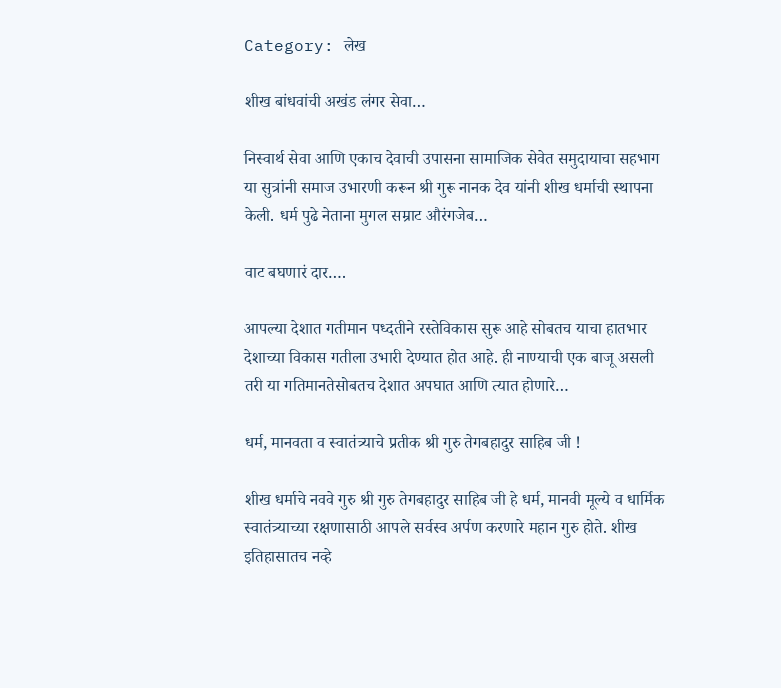Category: लेख

शीख बांधवांची अखंड लंगर सेवा…

निस्वार्थ सेवा आणि एकाच देवाची उपासना सामाजिक सेवेत समुदायाचा सहभाग या सुत्रांनी समाज उभारणी करून श्री गुरू नानक देव यांनी शीख धर्माची स्थापना केली. धर्म पुढे नेताना मुगल सम्राट औरंगजेब…

वाट बघणारं दार….

आपल्या देशात गतीमान पध्दतीने रस्तेविकास सुरू आहे सोबतच याचा हातभार देशाच्या विकास गतीला उभारी देण्यात होत आहे. ही नाण्याची एक बाजू असली तरी या गतिमानतेसोबतच देशात अपघात आणि त्यात होणारे…

धर्म, मानवता व स्वातंत्र्याचे प्रतीक श्री गुरु तेगबहादुर साहिब जी !

शीख धर्माचे नववे गुरु श्री गुरु तेगबहादुर साहिब जी हे धर्म, मानवी मूल्ये व धार्मिक स्वातंत्र्याच्या रक्षणासाठी आपले सर्वस्व अर्पण करणारे महान गुरु होते. शीख इतिहासातच नव्हे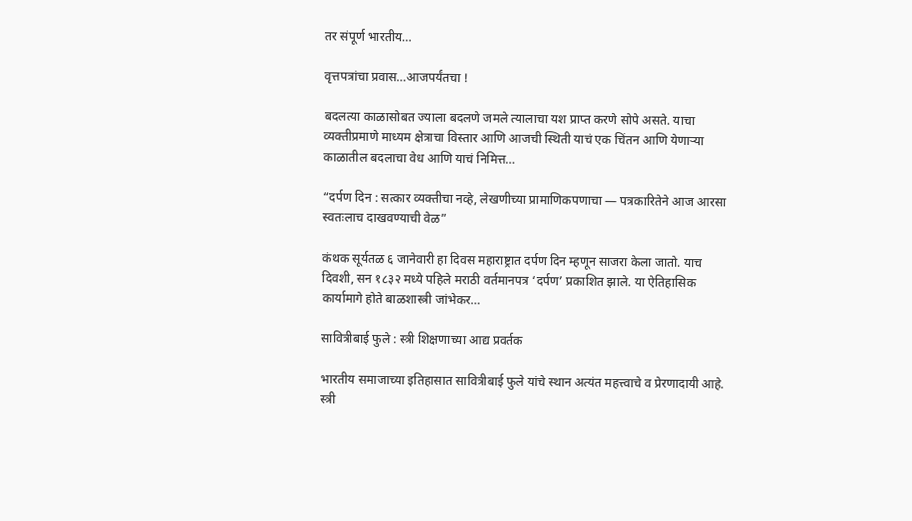तर संपूर्ण भारतीय…

वृत्तपत्रांचा प्रवास…आजपर्यंतचा !

बदलत्या काळासोबत ज्याला बदलणे जमले त्यालाचा यश प्राप्त करणे सोपे असते. याचा व्यक्तीप्रमाणे माध्यम क्षेत्राचा विस्तार आणि आजची स्थिती याचं एक चिंतन आणि येणाऱ्या काळातील बदलाचा वेध आणि याचं निमित्त…

“दर्पण दिन : सत्कार व्यक्तीचा नव्हे, लेखणीच्या प्रामाणिकपणाचा — पत्रकारितेने आज आरसा स्वतःलाच दाखवण्याची वेळ”

कंथक सूर्यतळ ६ जानेवारी हा दिवस महाराष्ट्रात दर्पण दिन म्हणून साजरा केला जातो. याच दिवशी, सन १८३२ मध्ये पहिले मराठी वर्तमानपत्र ‘दर्पण’ प्रकाशित झाले. या ऐतिहासिक कार्यामागे होते बाळशास्त्री जांभेकर…

सावित्रीबाई फुले : स्त्री शिक्षणाच्या आद्य प्रवर्तक

भारतीय समाजाच्या इतिहासात सावित्रीबाई फुले यांचे स्थान अत्यंत महत्त्वाचे व प्रेरणादायी आहे. स्त्री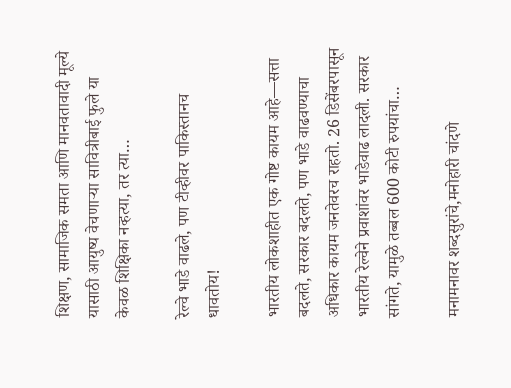शिक्षण, सामाजिक समता आणि मानवतावादी मूल्ये यासाठी आयुष्य वेचणाऱ्या सावित्रीबाई फुले या केवळ शिक्षिका नव्हत्या, तर त्या…

रेल्वे भाडे वाढले, पण टीव्हीवर पाकिस्तानच धावतोय!

भारतीय लोकशाहीत एक गोष्ट कायम आहे—सत्ता बदलते, सरकार बदलते, पण भाडे वाढवण्याचा अधिकार कायम जनतेवरच राहतो. 26 डिसेंबरपासून भारतीय रेल्वेने प्रवाशांवर भाडेवाढ लादली. सरकार सांगते, यामुळे तब्बल 600 कोटी रुपयांचा…

मनामनावर शब्दसुरांचे,मनोहारी चांदणे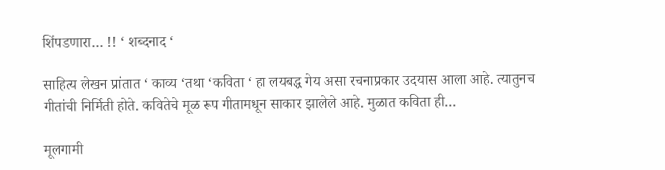शिंपडणारा… !! ‘ शब्दनाद ‘

साहित्य लेखन प्रांतात ‘ काव्य ‘तथा ‘कविता ‘ हा लयबद्ध गेय असा रचनाप्रकार उदयास आला आहे. त्यातुनच गीतांची निर्मिती होते. कवितेचे मूळ रूप गीतामधून साकार झालेले आहे. मुळात कविता ही…

मूलगामी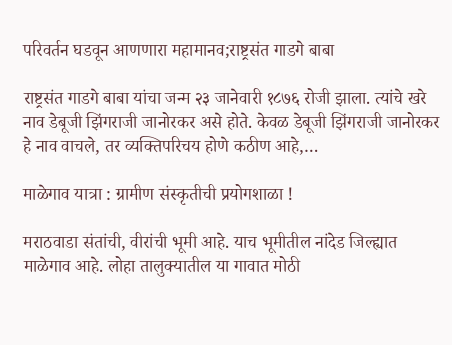परिवर्तन घडवून आणणारा महामानव;राष्ट्रसंत गाडगे बाबा

राष्ट्रसंत गाडगे बाबा यांचा जन्म २३ जानेवारी १८७६ रोजी झाला. त्यांचे खरे नाव डेबूजी झिंगराजी जानोरकर असे होते. केवळ डेबूजी झिंगराजी जानोरकर हे नाव वाचले, तर व्यक्तिपरिचय होणे कठीण आहे,…

माळेगाव यात्रा : ग्रामीण संस्कृतीची प्रयोगशाळा !

मराठवाडा संतांची, वीरांची भूमी आहे. याच भूमीतील नांदेड जिल्ह्यात माळेगाव आहे. लोहा तालुक्यातील या गावात मोठी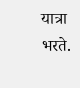यात्रा भरते.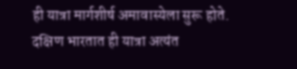ही यात्रा मार्गशीर्ष अमावास्येला सुरू होते. दक्षिण भारतात ही यात्रा अत्यंत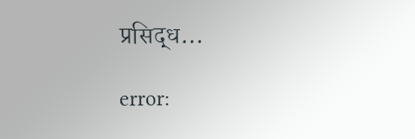प्रसिद्ध…

error: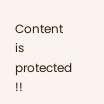Content is protected !!